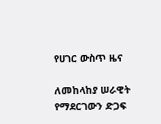የሀገር ውስጥ ዜና

ለመከላከያ ሠራዊት የማደርገውን ድጋፍ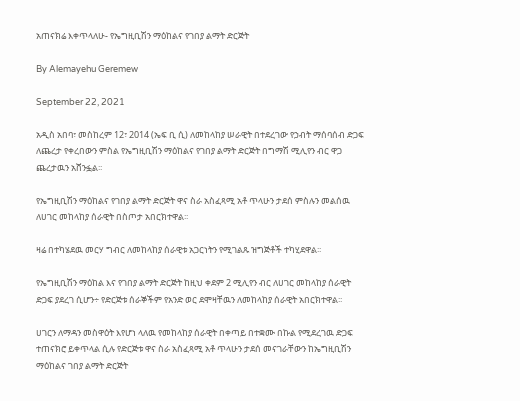አጠናክሬ እቀጥላለሁ- የኤግዚቢሽን ማዕከልና የገበያ ልማት ድርጅት

By Alemayehu Geremew

September 22, 2021

አዲስ አበባ፣ መስከረም 12፣ 2014 (ኤፍ ቢ ሲ) ለመከላከያ ሠራዊት በተደረገው የኃብት ማሰባሰብ ድጋፍ ለጨረታ የቀረበውን ምስል የኤግዚቢሽን ማዕከልና የገበያ ልማት ድርጅት በግማሽ ሚሊየን ብር ዋጋ ጨረታዉን አሸንፏል፡፡

የኤግዚቢሽን ማዕከልና የገበያ ልማት ድርጅት ዋና ስራ አስፈጻሚ አቶ ጥላሁን ታደሰ ምስሉን መልሰዉ ለሀገር መከላከያ ሰራዊት በስጦታ አበርክተዋል፡፡

ዛሬ በተካሄደዉ መርሃ ግብር ለመከላከያ ሰራዊቱ አጋርነትን የሚገልጹ ዝግጅቶች ተካሂደዋል፡፡

የኤግዚቢሽን ማዕከል እና የገበያ ልማት ድርጅት ከዚህ ቀደም 2 ሚሊየን ብር ለሀገር መከላከያ ሰራዊት ድጋፍ ያደረገ ሲሆን÷ የድርጅቱ ሰራኞችም የአንድ ወር ደሞዛቸዉን ለመከላከያ ሰራዊት አበርክተዋል፡፡

ሀገርን ለማዳን መስዋዕት እየሆነ ላለዉ የመከላከያ ሰራዊት በቀጣይ በተቋሙ በኩል የሚደረገዉ ድጋፍ ተጠናክሮ ይቀጥላል ሲሉ የድርጅቱ ዋና ስራ አስፈጻሚ አቶ ጥላሁን ታደሰ መናገራቸውን ከኤግዚቢሽን ማዕከልና ገበያ ልማት ድርጅት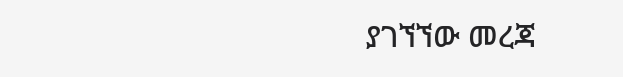ያገኘኘው መረጃ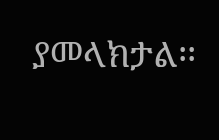ያመላክታል፡፡